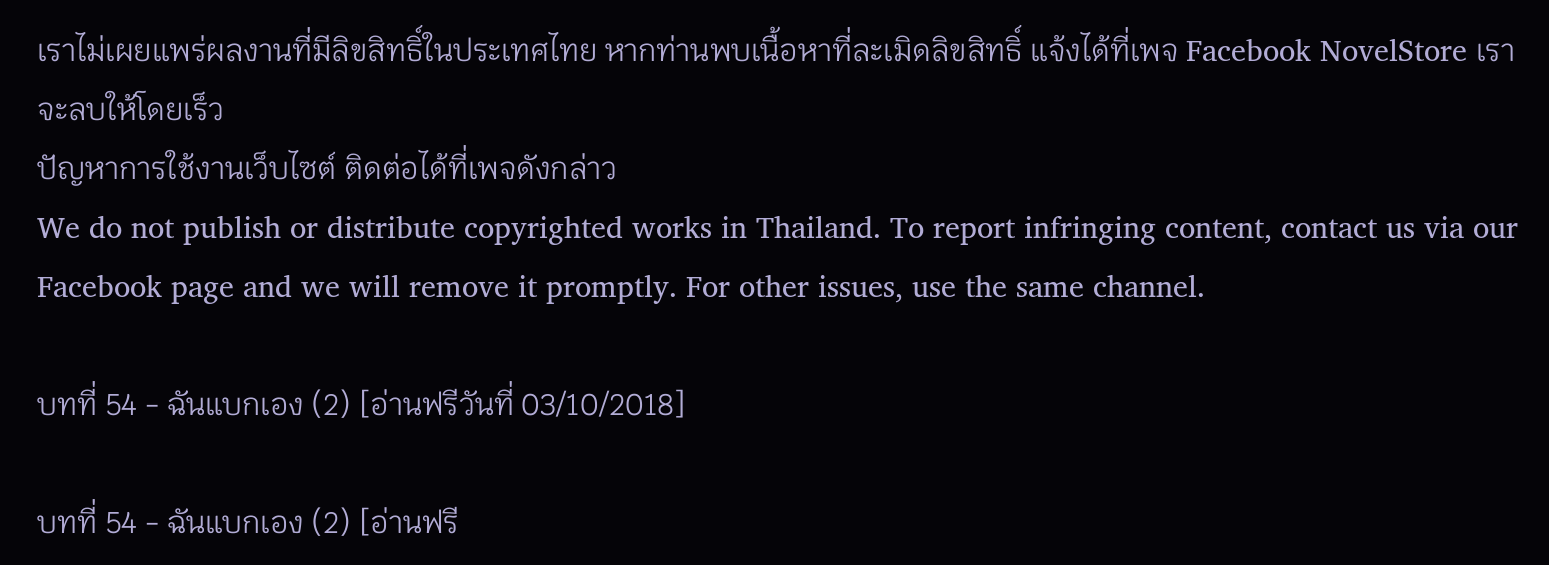เราไม่เผยแพร่ผลงานที่มีลิขสิทธิ์ในประเทศไทย หากท่านพบเนื้อหาที่ละเมิดลิขสิทธิ์ แจ้งได้ที่เพจ Facebook NovelStore เราจะลบให้โดยเร็ว
ปัญหาการใช้งานเว็บไซต์ ติดต่อได้ที่เพจดังกล่าว
We do not publish or distribute copyrighted works in Thailand. To report infringing content, contact us via our Facebook page and we will remove it promptly. For other issues, use the same channel.

บทที่ 54 - ฉันแบกเอง (2) [อ่านฟรีวันที่ 03/10/2018]

บทที่ 54 - ฉันแบกเอง (2) [อ่านฟรี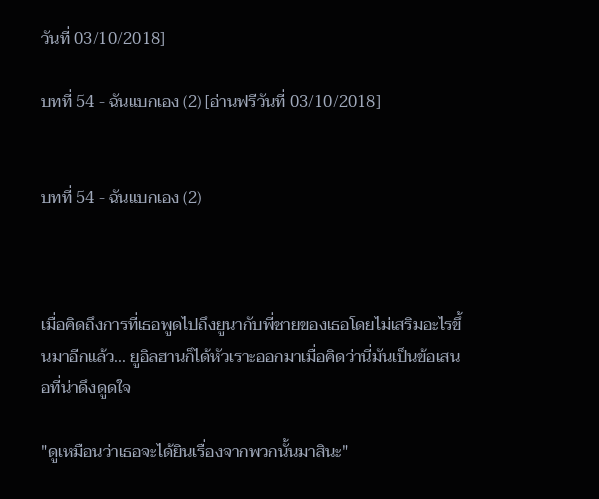วันที่ 03/10/2018]

บทที่ 54 - ฉันแบกเอง (2) [อ่านฟรีวันที่ 03/10/2018]


บทที่ 54 - ฉันแบกเอง (2)



เมื่อคิดถึงการที่เธอพูดไปถึงยูนากับพี่ชายของเธอโดยไม่เสริมอะไรขึ้นมาอีกแล้ว... ยูอิลฮานก็ได้หัวเราะออกมาเมื่อคิดว่านี่มันเป็นข้อเสนอที่น่าดึงดูดใจ

"ดูเหมือนว่าเธอจะได้ยินเรื่องจากพวกนั้นมาสินะ"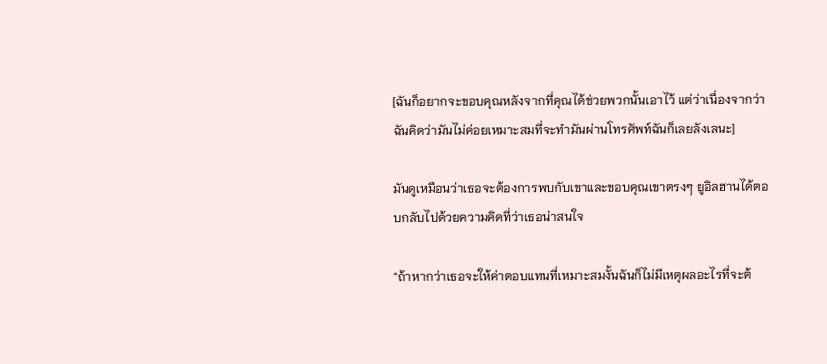[ฉันก็อยากจะขอบคุณหลังจากที่คุณได้ช่วยพวกนั้นเอาไว้ แต่ว่าเนื่องจากว่าฉันคิดว่ามันไม่ค่อยเหมาะสมที่จะทำมันผ่านโทรศัพท์ฉันก็เลยลังเลนะ]

มันดูเหมือนว่าเธอจะต้องการพบกับเขาและขอบคุณเขาตรงๆ ยูอิลฮานได้ตอบกลับไปด้วยความคิดที่ว่าเธอน่าสนใจ

"ถ้าหากว่าเธอจะให้ค่าตอบแทนที่เหมาะสมงั้นฉันก็ไม่มีเหตุผลอะไรที่จะต้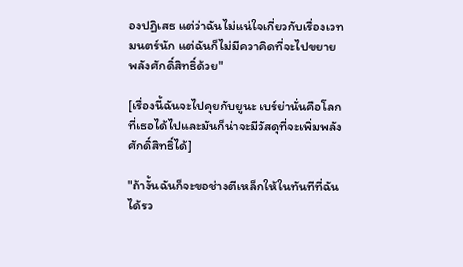องปฏิเสธ แต่ว่าฉันไม่แน่ใจเกี่ยวกับเรื่องเวทมนตร์นัก แต่ฉันก็ไม่มีควาคิดที่จะไปขยายพลังศักดิ์สิทธิ์ด้วย"

[เรื่องนี้ฉันจะไปคุยกับยูนะ เบร์ย่านั่นคือโลกที่เธอได้ไปและมันก็น่าจะมีวัสดุที่จะเพิ่มพลังศักดิ์สิทธิ์ได้]

"ถ้างั้นฉันก็จะขอช่างตีเหล็กให้ในทันทีที่ฉันได้รว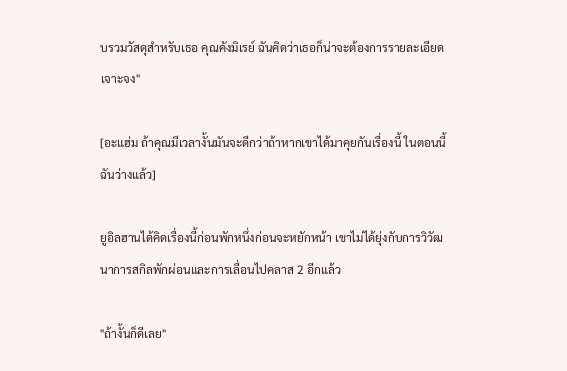บรวมวัสดุสำหรับเธอ คุณคังมิเรย์ ฉันคิดว่าเธอก็น่าจะต้องการรายละเอียดเจาะจง"

[อะแฮ่ม ถ้าคุณมีเวลางั้นมันจะดีกว่าถ้าหากเขาได้มาคุยกันเรื่องนี้ ในตอนนี้ฉันว่างแล้ว]

ยูอิลฮานได้คิดเรื่องนี้ก่อนพักหนึ่งก่อนจะหยักหน้า เขาไม่ได้ยุ่งกับการวิวัฒนาการสกิลพักผ่อนและการเลื่อนไปคลาส 2 อีกแล้ว

"ถ้างั้นก็ดีเลย"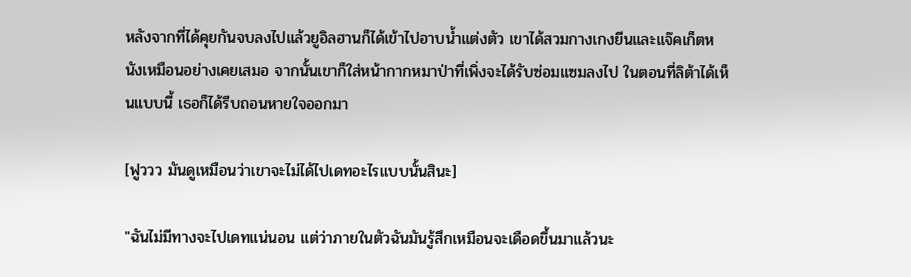หลังจากที่ได้คุยกันจบลงไปแล้วยูอิลฮานก็ได้เข้าไปอาบน้ำแต่งตัว เขาได้สวมกางเกงยีนและแจ๊คเก็ตหนังเหมือนอย่างเคยเสมอ จากนั้นเขาก็ใส่หน้ากากหมาป่าที่เพิ่งจะได้รับซ่อมแซมลงไป ในตอนที่ลิต้าได้เห็นแบบนี้ เธอก็ได้รีบถอนหายใจออกมา

[ฟูววว มันดูเหมือนว่าเขาจะไม่ได้ไปเดทอะไรแบบนั้นสินะ]

"ฉันไม่มีทางจะไปเดทแน่นอน แต่ว่าภายในตัวฉันมันรู้สึกเหมือนจะเดือดขึ้นมาแล้วนะ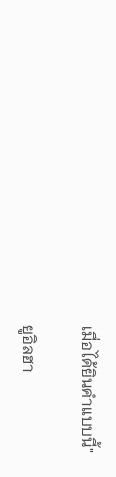เมื่อได้ยินคำแบบนี้"

ยูอิลฮา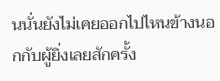นนั่นยังไม่เคยออกไปไหนข้างนอกกับผู้ยิ่งเลยสักครั้ง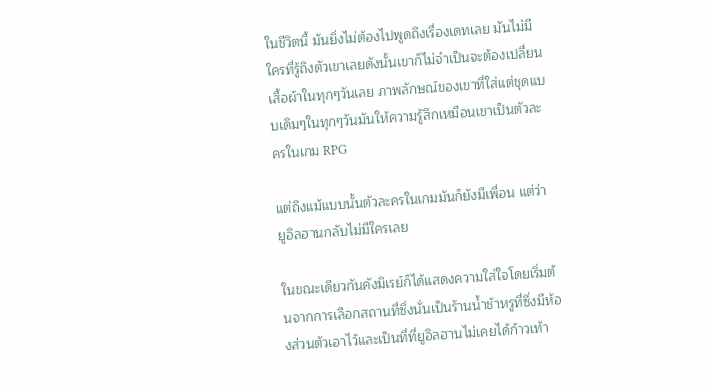ในชีวิตนี้ มันยิ่งไม่ต้องไปพูดถึงเรื่องเดทเลย มันไม่มีใครที่รู้ถึงตัวเขาเลยดังนั้นเขาก็ไม่จำเป็นจะต้องเปลื่ยนเสื้อผ้าในทุกๆวันเลย ภาพลักษณ์ของเขาที่ใส่แต่ชุดแบบเดิมๆในทุกๆวันมันให้ความรู้สึกเหมือนเขาเป็นตัวละครในเกม RPG

แต่ถึงแม้แบบนั้นตัวละครในเกมมันก็ยังมีเพื่อน แต่ว่ายูอิลฮานกลับไม่มีใครเลย

ในขณะเดียวกันคังมิเรย์ก็ได้แสดงความใส่ใจโดยเริ่มต้นจากการเลือกสถานที่ซึ่งนั่นเป็นร้านน้ำช้าหรูที่ซึ่งมีห้องส่วนตัวเอาไว้และเป็นที่ที่ยูอิลฮานไม่เคยได้ก้าวเท้า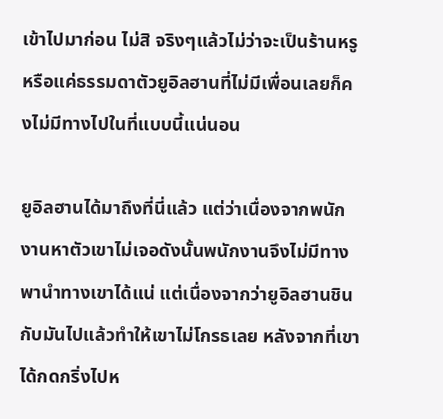เข้าไปมาก่อน ไม่สิ จริงๆแล้วไม่ว่าจะเป็นร้านหรูหรือแค่ธรรมดาตัวยูอิลฮานที่ไม่มีเพื่อนเลยก็คงไม่มีทางไปในที่แบบนี้แน่นอน

ยูอิลฮานได้มาถึงที่นี่แล้ว แต่ว่าเนื่องจากพนักงานหาตัวเขาไม่เจอดังนั้นพนักงานจึงไม่มีทางพานำทางเขาได้แน่ แต่เนื่องจากว่ายูอิลฮานชินกับมันไปแล้วทำให้เขาไม่โกรธเลย หลังจากที่เขาได้กดกริ่งไปห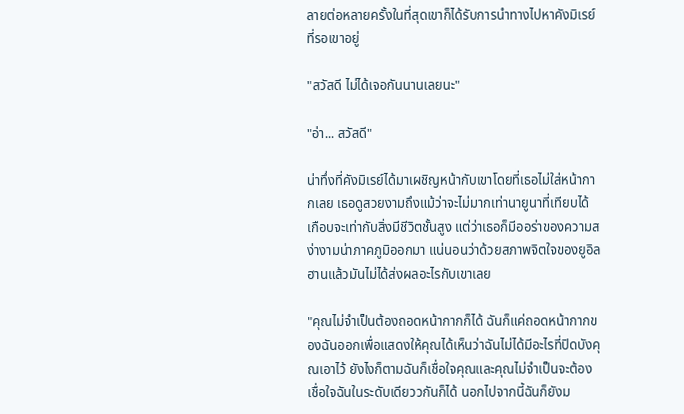ลายต่อหลายครั้งในที่สุดเขาก็ได้รับการนำทางไปหาคังมิเรย์ที่รอเขาอยู่

"สวัสดี ไม่ได้เจอกันนานเลยนะ"

"อ่า... สวัสดี"

น่าทึ่งที่คังมิเรย์ได้มาเผชิญหน้ากับเขาโดยที่เธอไม่ใส่หน้ากากเลย เธอดูสวยงามถึงแม้ว่าจะไม่มากเท่านายูนาที่เทียบได้เกือบจะเท่ากับสิ่งมีชีวิตชั้นสูง แต่ว่าเธอก็มีออร่าของความสง่างามน่าภาคภูมิออกมา แน่นอนว่าด้วยสภาพจิตใจของยูอิลฮานแล้วมันไม่ได้ส่งผลอะไรกับเขาเลย

"คุณไม่จำเป็นต้องถอดหน้ากากก็ได้ ฉันก็แค่ถอดหน้ากากของฉันออกเพื่อแสดงให้คุณได้เห็นว่าฉันไม่ได้มีอะไรที่ปิดบังคุณเอาไว้ ยังไงก็ตามฉันก็เชื่อใจคุณและคุณไม่จำเป็นจะต้องเชื่อใจฉันในระดับเดียววกันก็ได้ นอกไปจากนี้ฉันก็ยังม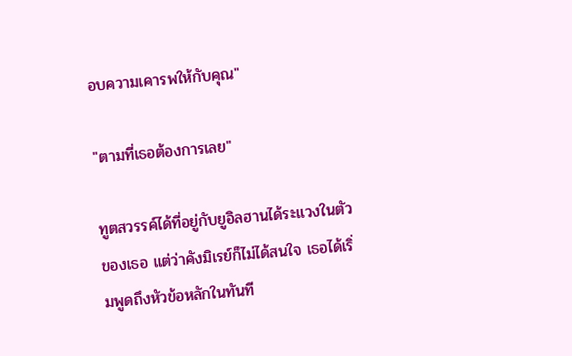อบความเคารพให้กับคุณ"

"ตามที่เธอต้องการเลย"

ทูตสวรรค์ได้ที่อยู่กับยูอิลฮานได้ระแวงในตัวของเธอ แต่ว่าคังมิเรย์ก็ไม่ได้สนใจ เธอได้เริ่มพูดถึงหัวข้อหลักในทันที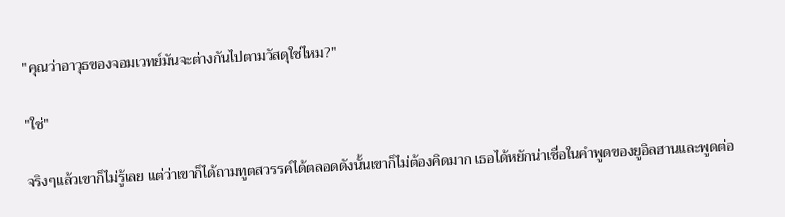"คุณว่าอาวุธของจอมเวทย์มันจะต่างกันไปตามวัสดุใช่ไหม?"

"ใช่"

จริงๆแล้วเขาก็ไม่รู้เลย แต่ว่าเขาก็ได้ถามทูตสวรรค์ได้ตลอดดังนั้นเขาก็ไม่ต้องคิดมาก เธอได้หยักน่าเชื่อในคำพูดของยูอิลฮานและพูดต่อ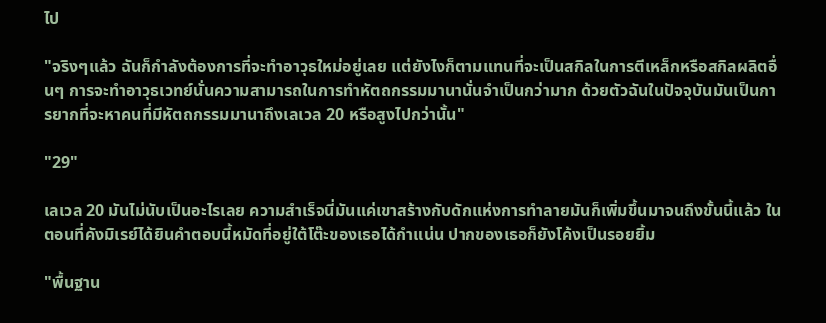ไป

"จริงๆแล้ว ฉันก็กำลังต้องการที่จะทำอาวุธใหม่อยู่เลย แต่ยังไงก็ตามแทนที่จะเป็นสกิลในการตีเหล็กหรือสกิลผลิตอื่นๆ การจะทำอาวุธเวทย์นั่นความสามารถในการทำหัตถกรรมมานานั่นจำเป็นกว่ามาก ด้วยตัวฉันในปัจจุบันมันเป็นการยากที่จะหาคนที่มีหัตถกรรมมานาถึงเลเวล 20 หรือสูงไปกว่านั้น"

"29"

เลเวล 20 มันไม่นับเป็นอะไรเลย ความสำเร็จนี่มันแค่เขาสร้างกับดักแห่งการทำลายมันก็เพิ่มขึ้นมาจนถึงขั้นนี้แล้ว ในตอนที่คังมิเรย์ได้ยินคำตอบนี้หมัดที่อยู่ใต้โต๊ะของเธอได้กำแน่น ปากของเธอก็ยังโค้งเป็นรอยยิ้ม

"พื้นฐาน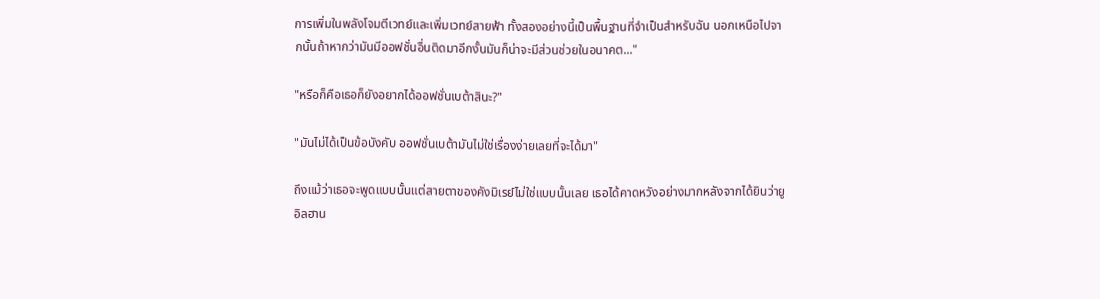การเพิ่มในพลังโจมตีเวทย์และเพิ่มเวทย์สายฟ้า ทั้งสองอย่างนี้เป็นพื้นฐานที่จำเป็นสำหรับฉัน นอกเหนือไปจากนั้นถ้าหากว่ามันมีออฟชั่นอื่นติดมาอีกงั้นมันก็น่าจะมีส่วนช่วยในอนาคต..."

"หรือก็คือเธอก็ยังอยากได้ออฟชั่นเบต้าสินะ?"

"มันไม่ได้เป็นข้อบังคับ ออฟชั่นเบต้ามันไม่ใช่เรื่องง่ายเลยที่จะได้มา"

ถึงแม้ว่าเธอจะพูดแบบนั้นแต่สายตาของคังมิเรย์ไม่ใช่แบบนั้นเลย เธอได้คาดหวังอย่างมากหลังจากได้ยินว่ายูอิลฮาน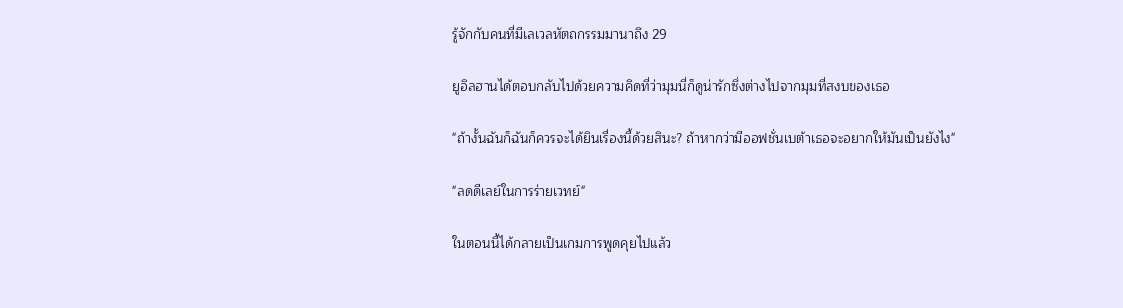รู้จักกับคนที่มีเลเวลหัตถกรรมมานาถึง 29

ยูอิลฮานได้ตอบกลับไปด้วยความคิดที่ว่ามุมนี่ก็ดูน่ารักซึ่งต่างไปจากมุมที่สงบของเธอ

"ถ้างั้นฉันก็ฉันก็ควรจะได้ยินเรื่องนี้ด้วยสินะ? ถ้าหากว่ามีออฟชั่นเบต้าเธอจะอยากให้มันเป็นยังไง"

"ลดดีเลย์ในการร่ายเวทย์"

ในตอนนี้ได้กลายเป็นเกมการพูดคุยไปแล้ว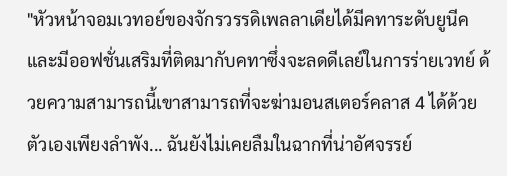"หัวหน้าจอมเวทอย์ของจักรวรรดิเพลลาเดียได้มีคทาระดับยูนีคและมีออฟชั่นเสริมที่ติดมากับคทาซึ่งจะลดดีเลย์ในการร่ายเวทย์ ด้วยความสามารถนี้เขาสามารถที่จะฆ่ามอนสเตอร์คลาส 4 ได้ด้วยตัวเองเพียงลำพัง... ฉันยังไม่เคยลืมในฉากที่น่าอัศจรรย์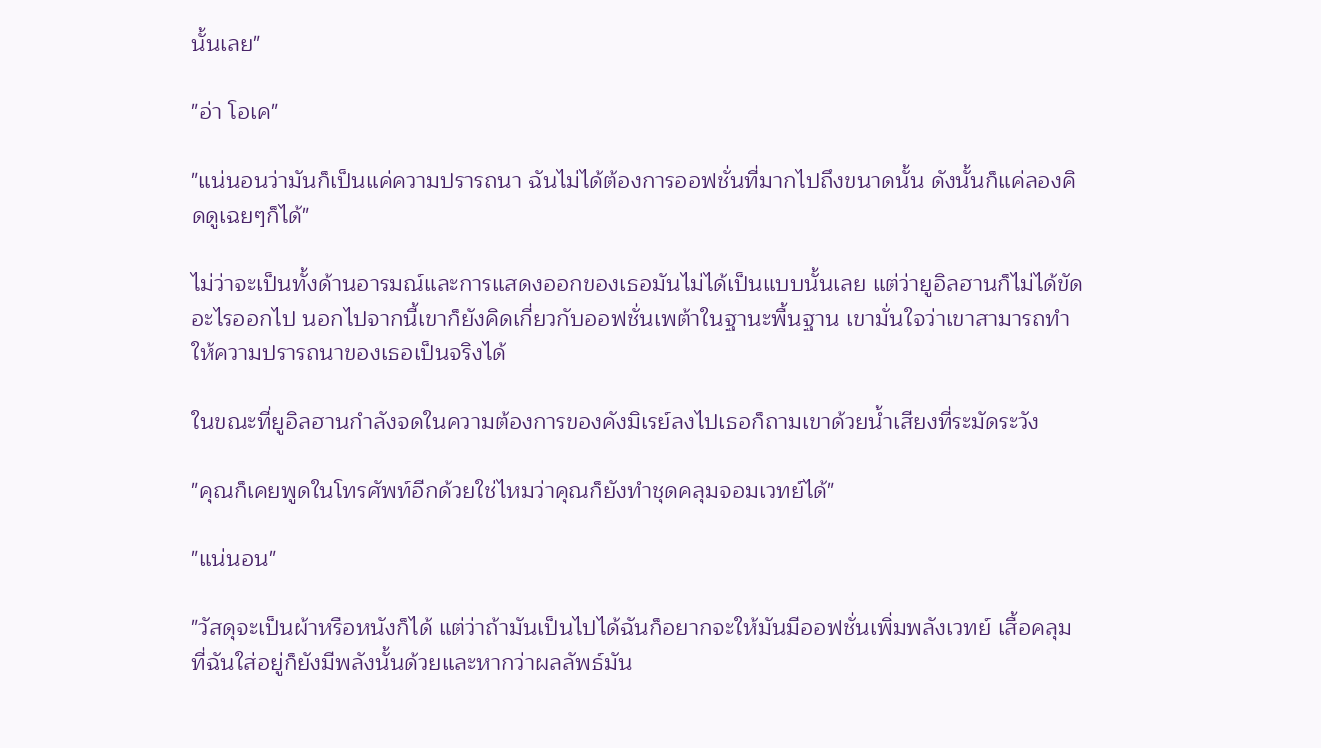นั้นเลย"

"อ่า โอเค"

"แน่นอนว่ามันก็เป็นแค่ความปรารถนา ฉันไม่ได้ต้องการออฟชั่นที่มากไปถึงขนาดนั้น ดังนั้นก็แค่ลองคิดดูเฉยๆก็ได้"

ไม่ว่าจะเป็นทั้งด้านอารมณ์และการแสดงออกของเธอมันไม่ได้เป็นแบบนั้นเลย แต่ว่ายูอิลฮานก็ไม่ได้ขัดอะไรออกไป นอกไปจากนี้เขาก็ยังคิดเกี่ยวกับออฟชั่นเพต้าในฐานะพื้นฐาน เขามั่นใจว่าเขาสามารถทำให้ความปรารถนาของเธอเป็นจริงได้

ในขณะที่ยูอิลฮานกำลังจดในความต้องการของคังมิเรย์ลงไปเธอก็ถามเขาด้วยน้ำเสียงที่ระมัดระวัง

"คุณก็เคยพูดในโทรศัพท์อีกด้วยใช่ไหมว่าคุณก็ยังทำชุดคลุมจอมเวทย์ได้"

"แน่นอน"

"วัสดุจะเป็นผ้าหรือหนังก็ได้ แต่ว่าถ้ามันเป็นไปได้ฉันก็อยากจะให้มันมีออฟชั่นเพิ่มพลังเวทย์ เสื้อคลุมที่ฉันใส่อยู่ก็ยังมีพลังนั้นด้วยและหากว่าผลลัพธ์มัน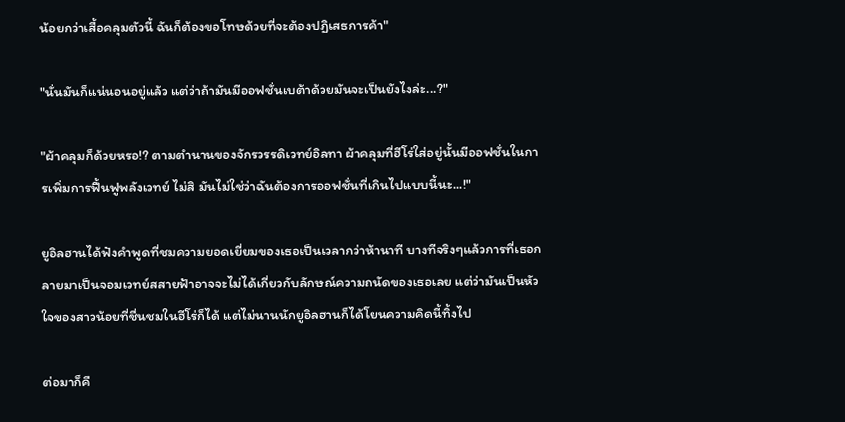น้อยกว่าเสื้อคลุมตัวนี้ ฉันก็ต้องขอโทษด้วยที่จะต้องปฏิเสธการค้า"

"นั่นมันก็แน่นอนอยู่แล้ว แต่ว่าถ้ามันมีออฟชั่นเบต้าด้วยมันจะเป็นยังไงล่ะ...?"

"ผ้าคลุมก็ด้วยหรอ!? ตามตำนานของจักรวรรดิเวทย์อิลทา ผ้าคลุมที่ฮีโร่ใส่อยู่นั้นมีออฟชั่นในการเพิ่มการฟื้นฟูพลังเวทย์ ไม่สิ มันไม่ใช่ว่าฉันต้องการออฟชั่นที่เกินไปแบบนี้นะ...!"

ยูอิลฮานได้ฟังคำพูดที่ชมความยอดเยี่ยมของเธอเป็นเวลากว่าห้านาที บางทีจริงๆแล้วการที่เธอกลายมาเป็นจอมเวทย์สสายฟ้าอาจจะไม่ได้เกี่ยวกับลักษณ์ความถนัดของเธอเลย แต่ว่ามันเป็นหัวใจของสาวน้อยที่ชื่นชมในฮีโร่ก็ได้ แต่ไม่นานนักยูอิลฮานก็ได้โยนความคิดนี้ทิ้งไป

ต่อมาก็คื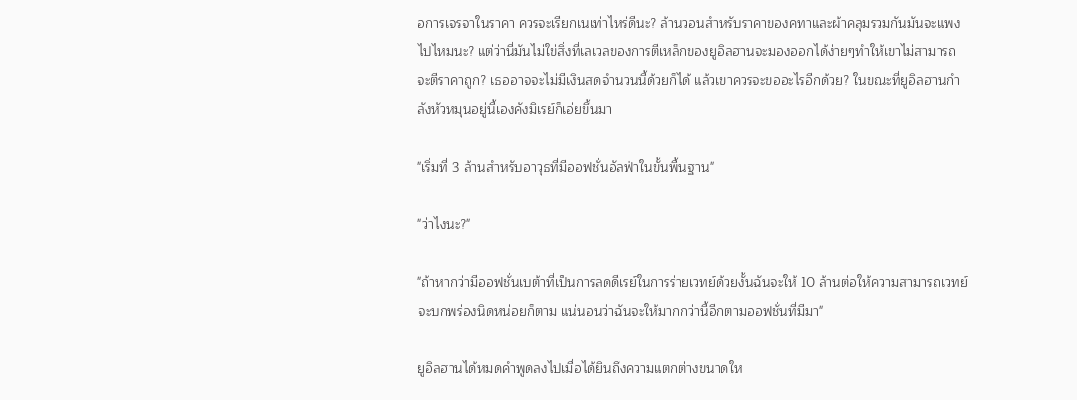อการเจรจาในราคา ควรจะเรียกเนเท่าไหร่ดีนะ? ล้านวอนสำหรับราคาของคทาและผ้าคลุมรวมกันมันจะแพงไปไหมนะ? แต่ว่านี่มันไม่ใข่สิ่งที่เลเวลของการตีเหล็กของยูอิลฮานจะมองออกได้ง่ายๆทำให้เขาไม่สามารถจะตีราคาถูก? เธออาจจะไม่มีเงินสดจำนวนนี้ด้วยก็ได้ แล้วเขาควรจะขออะไรอีกด้วย? ในขณะที่ยูอิลฮานกำลังหัวหมุนอยู่นี้เองคังมิเรย์ก็เอ่ยขึ้นมา

"เริ่มที่ 3 ล้านสำหรับอาวุธที่มีออฟชั่นอัลฟ่าในขั้นพื้นฐาน"

"ว่าไงนะ?"

"ถ้าหากว่ามีออฟชั่นเบต้าที่เป็นการลดดีเรย์ในการร่ายเวทย์ด้วยงั้นฉันจะให้ 10 ล้านต่อให้ความสามารถเวทย์จะบกพร่องนิดหน่อยก็ตาม แน่นอนว่าฉันจะให้มากกว่านี้อีกตามออฟชั่นที่มีมา"

ยูอิลฮานได้หมดคำพูดลงไปเมื่อได้ยินถึงความแตกต่างขนาดให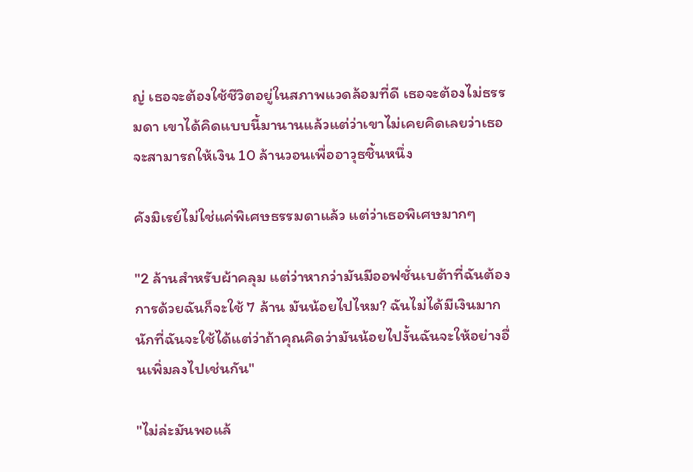ญ่ เธอจะต้องใช้ชีวิตอยู่ในสภาพแวดล้อมที่ดี เธอจะต้องไม่ธรรมดา เขาได้คิดแบบนี้มานานแล้วแต่ว่าเขาไม่เคยคิดเลยว่าเธอจะสามารถให้เงิน 10 ล้านวอนเพื่ออาวุธชิ้นหนึ่ง

คังมิเรย์ไม่ใช่แค่พิเศษธรรมดาแล้ว แต่ว่าเธอพิเศษมากๆ

"2 ล้านสำหรับผ้าคลุม แต่ว่าหากว่ามันมีออฟชั่นเบต้าที่ฉันต้องการด้วยฉันก็จะใช้ 7 ล้าน มันน้อยไปไหม? ฉันไม่ได้มีเงินมากนักที่ฉันจะใช้ได้แต่ว่าถ้าคุณคิดว่ามันน้อยไปงั้นฉันจะให้อย่างอื่นเพิ่มลงไปเช่นกัน"

"ไม่ล่ะมันพอแล้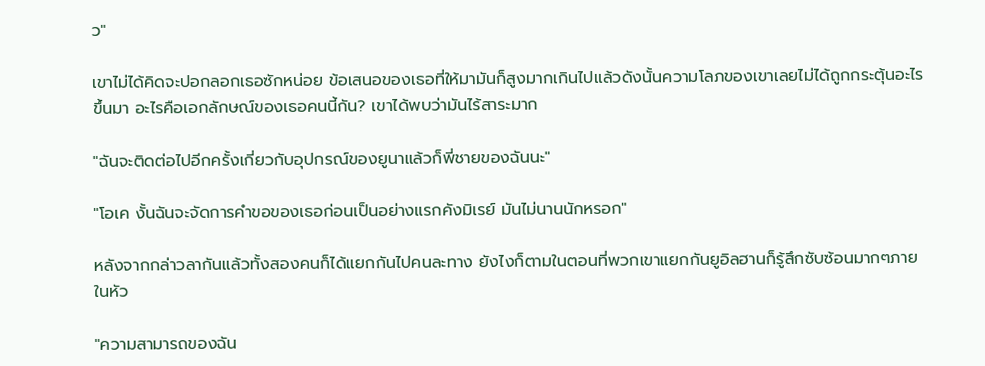ว"

เขาไม่ได้คิดจะปอกลอกเธอซักหน่อย ข้อเสนอของเธอที่ให้มามันก็สูงมากเกินไปแล้วดังนั้นความโลภของเขาเลยไม่ได้ถูกกระตุ้นอะไรขึ้นมา อะไรคือเอกลักษณ์ของเธอคนนี้กัน? เขาได้พบว่ามันไร้สาระมาก

"ฉันจะติดต่อไปอีกครั้งเกี่ยวกับอุปกรณ์ของยูนาแล้วก็พี่ชายของฉันนะ"

"โอเค งั้นฉันจะจัดการคำขอของเธอก่อนเป็นอย่างแรกคังมิเรย์ มันไม่นานนักหรอก"

หลังจากกล่าวลากันแล้วทั้งสองคนก็ได้แยกกันไปคนละทาง ยังไงก็ตามในตอนที่พวกเขาแยกกันยูอิลฮานก็รู้สึกซับซ้อนมากๆภายในหัว

"ความสามารถของฉัน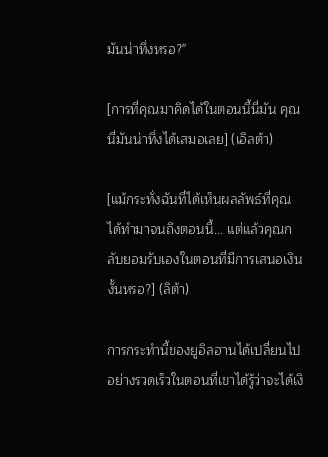มันน่าทึ่งหรอ?"

[การที่คุณมาคิดได้ในตอนนี้นี่มัน คุณนี่มันน่าทึ่งได้เสมอเลย] (เอิลต้า)

[แม้กระทั่งฉันที่ได้เห็นผลลัพธ์ที่คุณได้ทำมาจนถึงตอนนี้... แต่แล้วคุณกลับยอมรับเองในตอนที่มีการเสนอเงินงั้นหรอ?] (ลิต้า)

การกระทำนี้ของยูอิลฮานได้เปลื่ยนไปอย่างรวดเร็วในตอนที่เขาได้รู้ว่าจะได้เงิ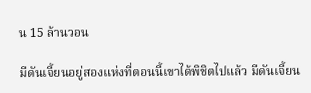น 15 ล้านวอน

มีดันเจี้ยนอยู่สองแห่งที่ตอนนี้เขาได้พิชิตไปแล้ว มีดันเจี้ยน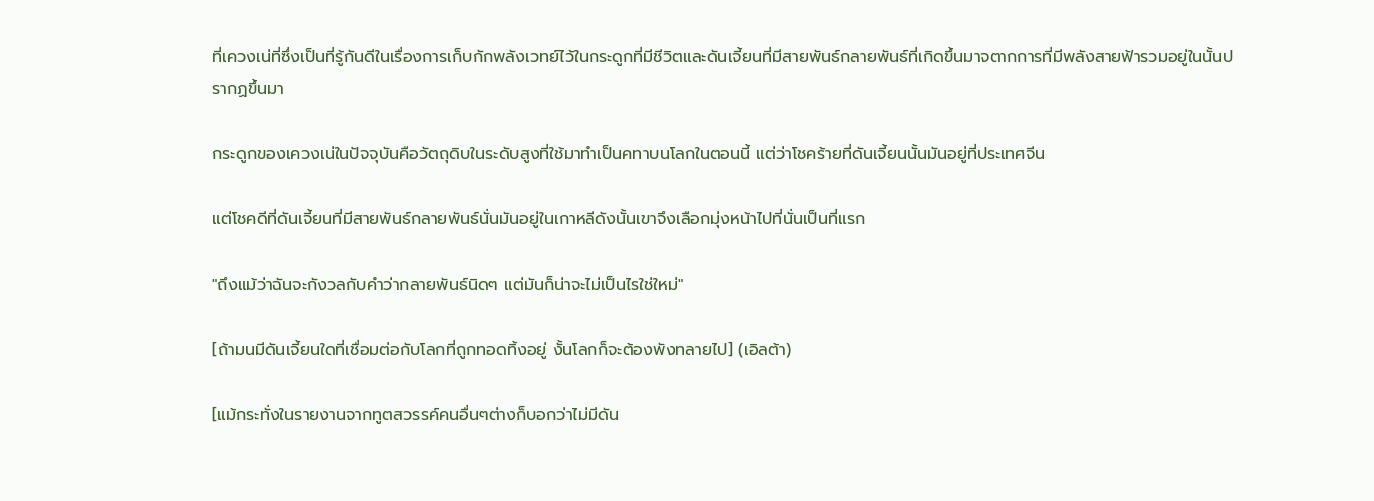ที่เควงเน่ที่ซึ่งเป็นที่รู้กันดีในเรื่องการเก็บกักพลังเวทย์ไว้ในกระดูกที่มีชีวิตและดันเจี้ยนที่มีสายพันธ์กลายพันธ์ที่เกิดขึ้นมาจตากการที่มีพลังสายฟ้ารวมอยู่ในนั้นปรากฏขึ้นมา

กระดูกของเควงเน่ในปัจจุบันคือวัตถุดิบในระดับสูงที่ใช้มาทำเป็นคทาบนโลกในตอนนี้ แต่ว่าโชคร้ายที่ดันเจี้ยนนั้นมันอยู่ที่ประเทศจีน

แต่โชคดีที่ดันเจี้ยนที่มีสายพันธ์กลายพันธ์นั่นมันอยู่ในเกาหลีดังนั้นเขาจึงเลือกมุ่งหน้าไปที่นั่นเป็นที่แรก

"ถึงแม้ว่าฉันจะกังวลกับคำว่ากลายพันธ์นิดๆ แต่มันก็น่าจะไม่เป็นไรใช่ใหม่"

[ถ้ามนมีดันเจี้ยนใดที่เชื่อมต่อกับโลกที่ถูกทอดทิ้งอยู่ งั้นโลกก็จะต้องพังทลายไป] (เอิลต้า)

[แม้กระทั่งในรายงานจากทูตสวรรค์คนอื่นๆต่างก็บอกว่าไม่มีดัน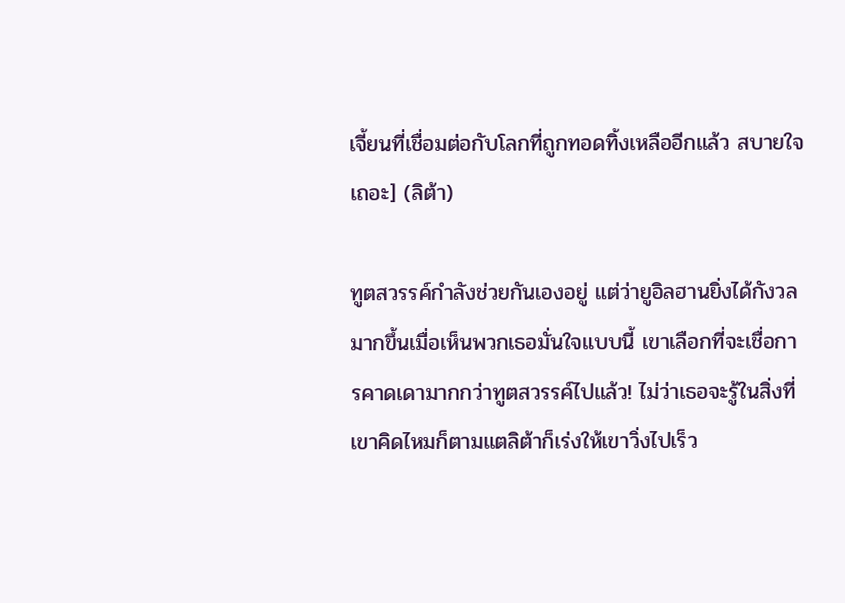เจี้ยนที่เชื่อมต่อกับโลกที่ถูกทอดทิ้งเหลืออีกแล้ว สบายใจเถอะ] (ลิต้า)

ทูตสวรรค์กำลังช่วยกันเองอยู่ แต่ว่ายูอิลฮานยิ่งได้กังวลมากขึ้นเมื่อเห็นพวกเธอมั่นใจแบบนี้ เขาเลือกที่จะเชื่อการคาดเดามากกว่าทูตสวรรค์ไปแล้ว! ไม่ว่าเธอจะรู้ในสิ่งที่เขาคิดไหมก็ตามแตลิต้าก็เร่งให้เขาวิ่งไปเร็ว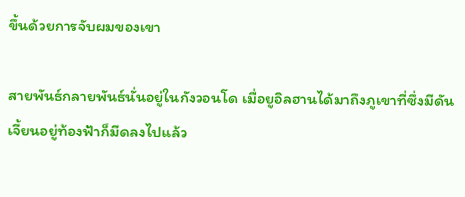ขึ้นด้วยการจับผมของเขา

สายพันธ์กลายพันธ์นั่นอยู่ในกังวอนโด เมื่อยูอิลฮานได้มาถึงภูเขาที่ซึ่งมีดันเจี้ยนอยู่ท้องฟ้าก็มีดลงไปแล้ว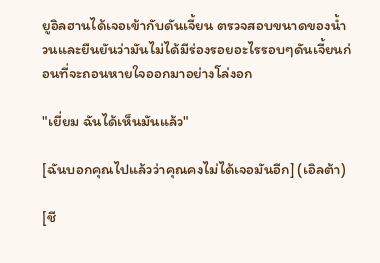ยูอิลฮานได้เจอเข้ากับดันเจี้ยน ตรวจสอบขนาดของน้ำวนและยืนยันว่ามันไม่ได้มีร่องรอยอะไรรอบๆดันเจี้ยนก่อนที่จะถอนหายใจออกมาอย่างโล่งอก

"เยี่ยม ฉันได้เห็นมันแล้ว"

[ฉันบอกคุณไปแล้วว่าคุณคงไม่ได้เจอมันอีก] (เอิลต้า)

[ชี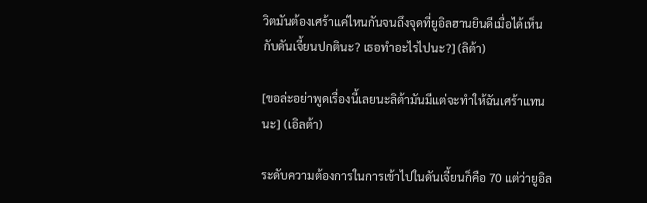วิตมันต้องเศร้าแค่ไหนกันจนถึงจุดที่ยูอิลฮานยินดีเมื่อได้เห็นกับดันเจี้ยนปกตินะ? เธอทำอะไรไปนะ?] (ลิต้า)

[ขอล่ะอย่าพูดเรื่องนี้เลยนะลิต้ามันมีแต่จะทำให้ฉันเศร้าแทนนะ] (เอิลต้า)

ระดับความต้องการในการเข้าไปในดันเจี้ยนก็คือ 70 แต่ว่ายูอิล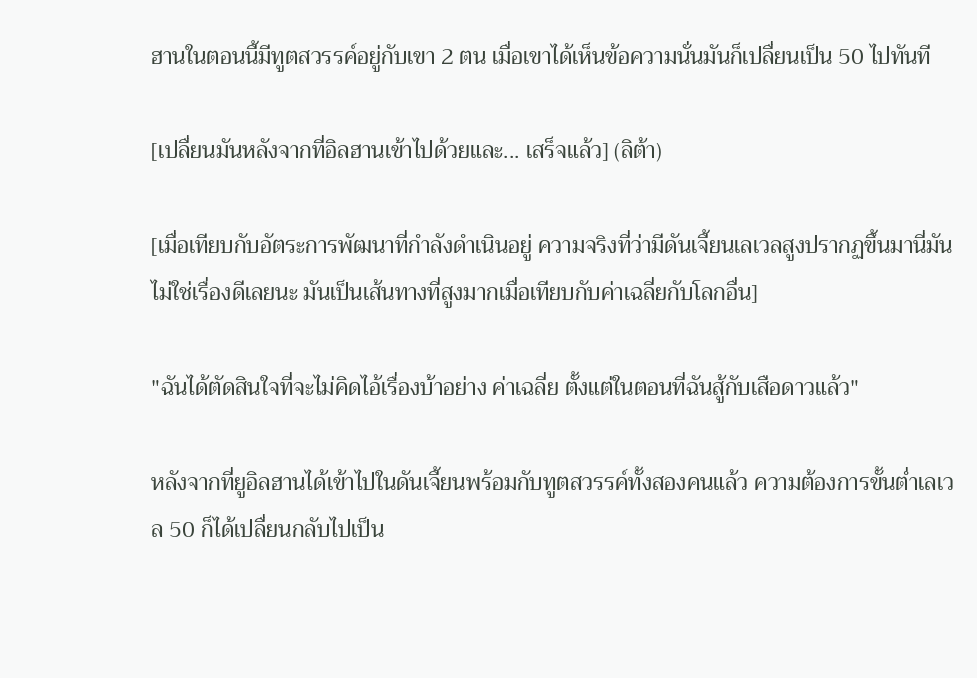ฮานในตอนนี้มีทูตสวรรค์อยู่กับเขา 2 ตน เมื่อเขาได้เห็นข้อความนั่นมันก็เปลื่ยนเป็น 50 ไปทันที

[เปลื่ยนมันหลังจากที่อิลฮานเข้าไปด้วยและ... เสร็จแล้ว] (ลิต้า)

[เมื่อเทียบกับอัตระการพัฒนาที่กำลังดำเนินอยู่ ความจริงที่ว่ามีดันเจี้ยนเลเวลสูงปรากฏขึ้นมานี่มันไม่ใช่เรื่องดีเลยนะ มันเป็นเส้นทางที่สูงมากเมื่อเทียบกับค่าเฉลี่ยกับโลกอื่น]

"ฉันได้ตัดสินใจที่จะไม่คิดไอ้เรื่องบ้าอย่าง ค่าเฉลี่ย ตั้งแต่ในตอนที่ฉันสู้กับเสือดาวแล้ว"

หลังจากที่ยูอิลฮานได้เข้าไปในดันเจี้ยนพร้อมกับทูตสวรรค์ทั้งสองคนแล้ว ความต้องการขั้นต่ำเลเวล 50 ก็ได้เปลื่ยนกลับไปเป็น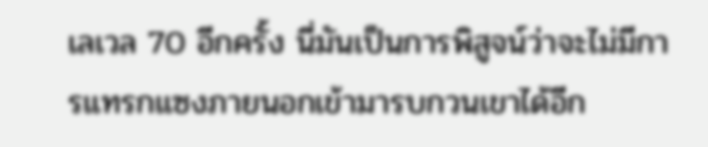เลเวล 70 อีกครั้ง นี่มันเป็นการพิสูจน์ว่าจะไม่มีการแทรกแซงภายนอกเข้ามารบกวนเขาได้อีก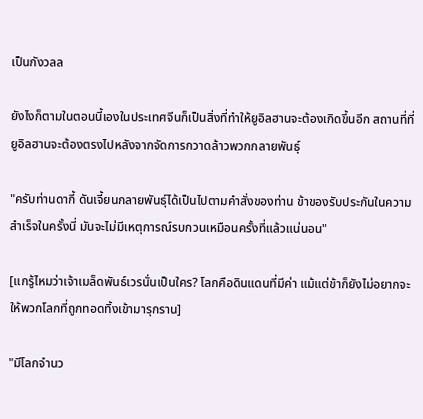เป็นกังวลล

ยังไงก็ตามในตอนนี้เองในประเทศจีนก็เป็นสิ่งที่ทำให้ยูอิลฮานจะต้องเกิดขึ้นอีก สถานที่ที่ยูอิลฮานจะต้องตรงไปหลังจากจัดการกวาดล้าวพวกกลายพันธุ์

"ครับท่านดากี้ ดันเจี้ยนกลายพันธุ์ได้เป็นไปตามคำสั่งของท่าน ข้าของรับประกันในความสำเร็จในครั้งนี่ มันจะไม่มีเหตุการณ์รบกวนเหมือนครั้งที่แล้วแน่นอน"

[แกรู้ไหมว่าเจ้าเมล็ดพันธ์เวรนั่นเป็นใคร? โลกคือดินแดนที่มีค่า แม้แต่ข้าก็ยังไม่อยากจะให้พวกโลกที่ถูกทอดทิ้งเข้ามารุกราน]

"มีโลกจำนว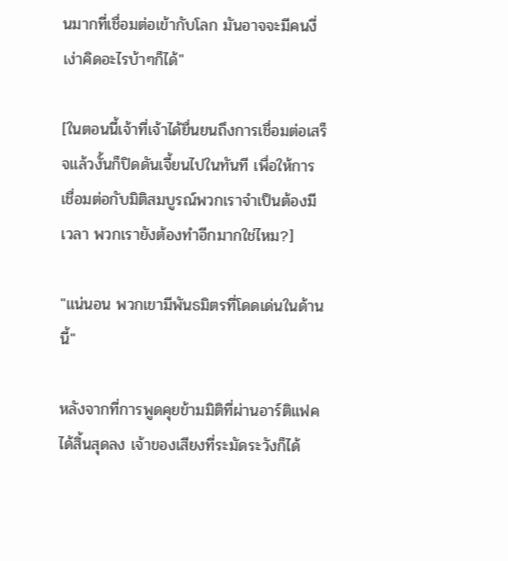นมากที่เชื่อมต่อเข้ากับโลก มันอาจจะมีคนงี่เง่าคิดอะไรบ้าๆก็ได้"

[ในตอนนี้เจ้าที่เจ้าได้ยื่นยนถึงการเชื่อมต่อเสร็จแล้วงั้นก็ปิดดันเจี้ยนไปในทันที เพื่อให้การเชื่อมต่อกับมิติสมบูรณ์พวกเราจำเป็นต้องมีเวลา พวกเรายังต้องทำอีกมากใช่ไหม?]

"แน่นอน พวกเขามีพันธมิตรที่โดดเด่นในด้านนี้"

หลังจากที่การพูดคุยข้ามมิติที่ผ่านอาร์ติแฟคได้สิ้นสุดลง เจ้าของเสียงที่ระมัดระวังก็ได้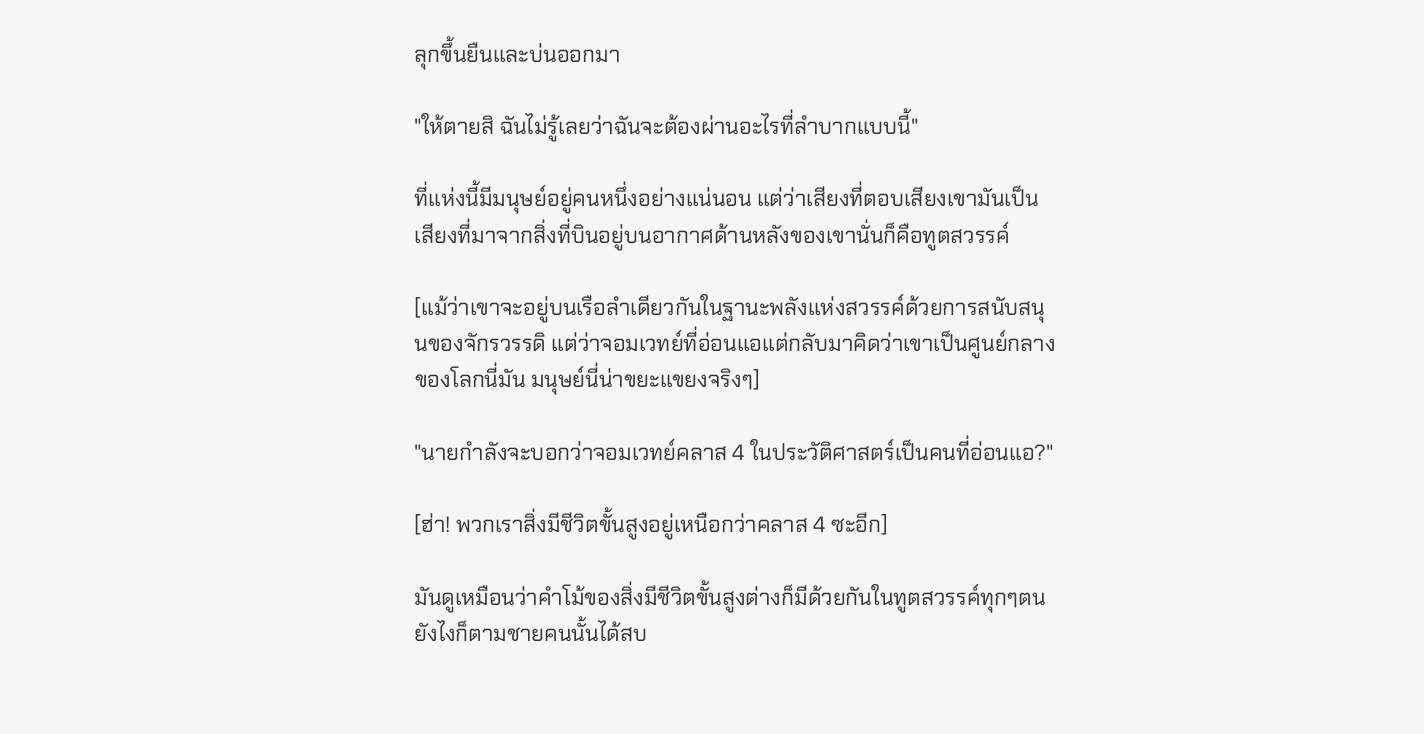ลุกขึ้นยืนและบ่นออกมา

"ให้ตายสิ ฉันไม่รู้เลยว่าฉันจะต้องผ่านอะไรที่ลำบากแบบนี้"

ที่แห่งนี้มีมนุษย์อยู่คนหนึ่งอย่างแน่นอน แต่ว่าเสียงที่ตอบเสียงเขามันเป็นเสียงที่มาจากสิ่งที่บินอยู่บนอากาศด้านหลังของเขานั่นก็คือทูตสวรรค์

[แม้ว่าเขาจะอยู่บนเรือลำเดียวกันในฐานะพลังแห่งสวรรค์ด้วยการสนับสนุนของจักรวรรดิ แต่ว่าจอมเวทย์ที่อ่อนแอแต่กลับมาคิดว่าเขาเป็นศูนย์กลางของโลกนี่มัน มนุษย์นี่น่าขยะแขยงจริงๆ]

"นายกำลังจะบอกว่าจอมเวทย์คลาส 4 ในประวัติศาสตร์เป็นคนที่อ่อนแอ?"

[ฮ่า! พวกเราสิ่งมีชีวิตขั้นสูงอยู่เหนือกว่าคลาส 4 ซะอีก]

มันดูเหมือนว่าคำโม้ของสิ่งมีชีวิตขั้นสูงต่างก็มีด้วยกันในทูตสวรรค์ทุกๆตน ยังไงก็ตามชายคนนั้นได้สบ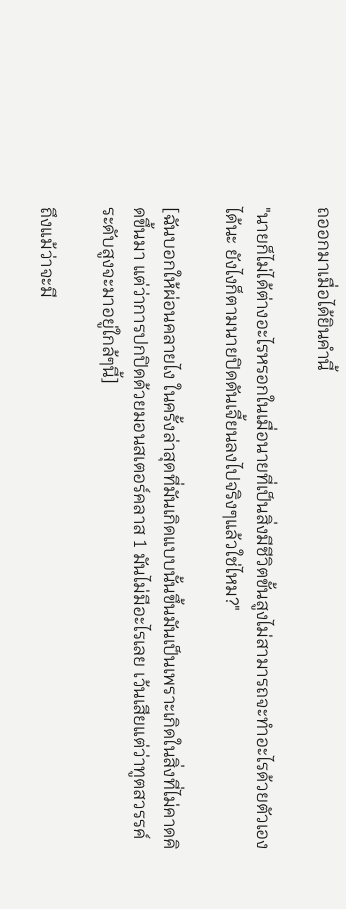ถออกมาเมื่อได้ยินคำนี้

"นายก็ไม่ได้ต่างอะไรหรอกในเมื่อนายที่เป็นสิ่งมีชีวิตขั้นสูงไม่สามารถจะทำอะไรด้วยตัวเองได้นะ ยังไงก็ตามนายปิดดันเจี้ยนลงไปจริงๆแล้วใช่ไหม?"

[ฉันบอกให้ผ่อนคลายไง ในครั้งล่าสุดที่มันเกิดแบบนั้นขึ้นมันเป็นเพราะเกิดในสิ่งที่ไม่คาดคิดขึ้นมา แต่ว่าการปกปิดด้วยมอนสเตอร์คลาส 1 มันไม่มีอะไรเลย เว้นเสียแต่ว่าทูตสวรรค์ระดับสูงจะมาอยู่ใกล้ๆนี้]

ถึงแม้ว่าจะมี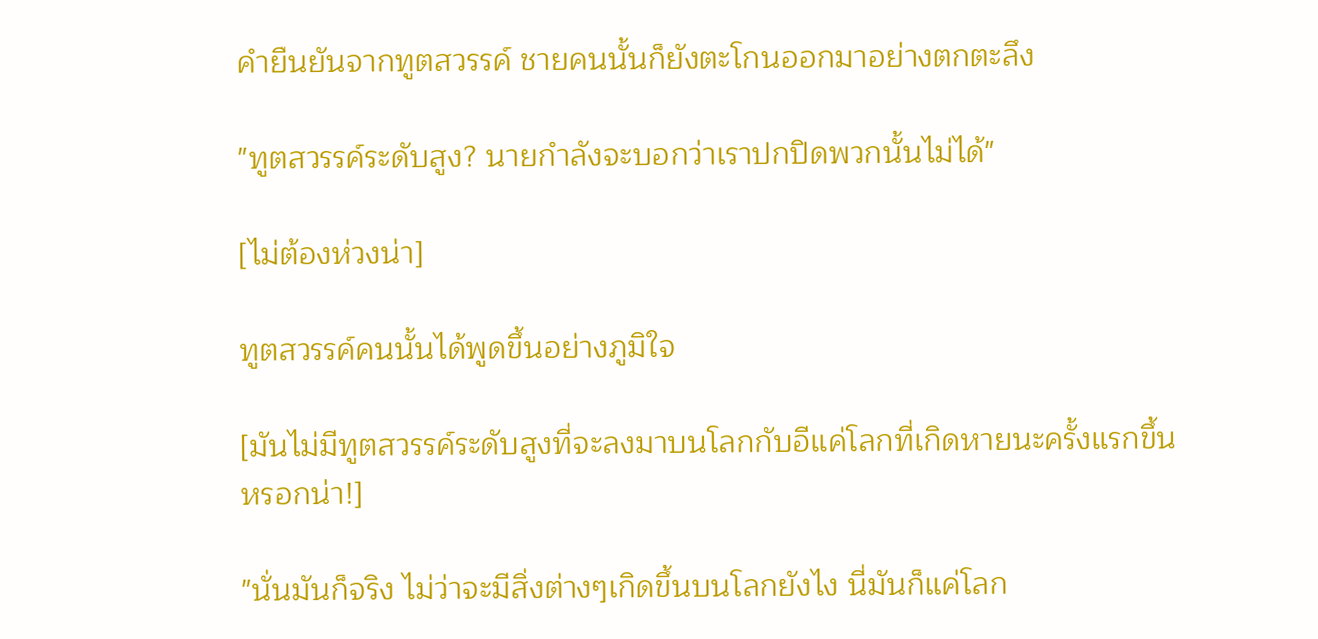คำยืนยันจากทูตสวรรค์ ชายคนนั้นก็ยังตะโกนออกมาอย่างตกตะลึง

"ทูตสวรรค์ระดับสูง? นายกำลังจะบอกว่าเราปกปิดพวกนั้นไม่ได้"

[ไม่ต้องห่วงน่า]

ทูตสวรรค์คนนั้นได้พูดขึ้นอย่างภูมิใจ

[มันไม่มีทูตสวรรค์ระดับสูงที่จะลงมาบนโลกกับอีแค่โลกที่เกิดหายนะครั้งแรกขึ้นหรอกน่า!]

"นั่นมันก็จริง ไม่ว่าจะมีสิ่งต่างๆเกิดขึ้นบนโลกยังไง นี่มันก็แค่โลก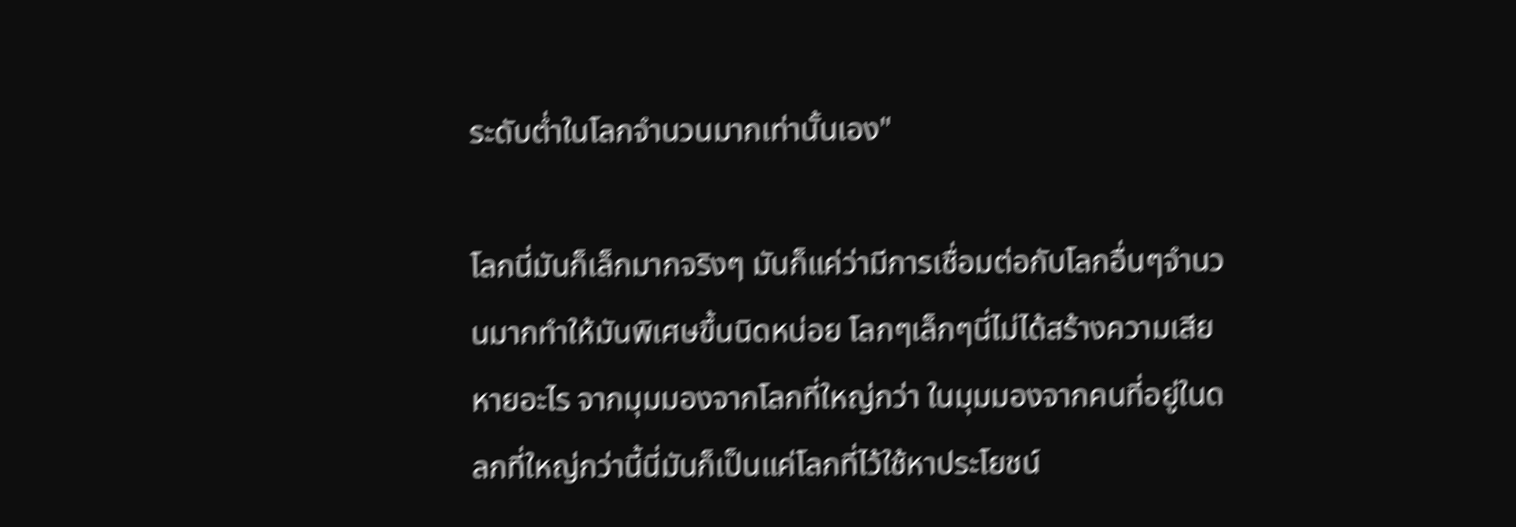ระดับต่ำในโลกจำนวนมากเท่านั้นเอง"

โลกนี่มันก็เล็กมากจริงๆ มันก็แค่ว่ามีการเชื่อมต่อกับโลกอื่นๆจำนวนมากทำให้มันพิเศษขึ้นนิดหน่อย โลกๆเล็กๆนี่ไม่ได้สร้างความเสียหายอะไร จากมุมมองจากโลกที่ใหญ่กว่า ในมุมมองจากคนที่อยู่ในดลกที่ใหญ่กว่านี้นี่มันก็เป็นแค่โลกที่ไว้ใช้หาประโยชน์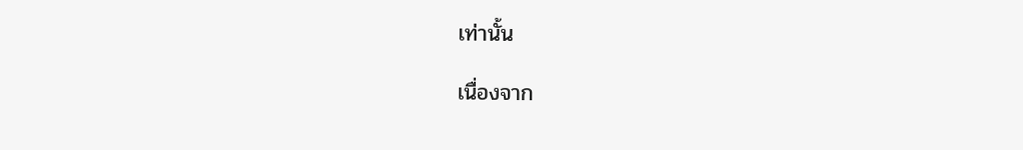เท่านั้น

เนื่องจาก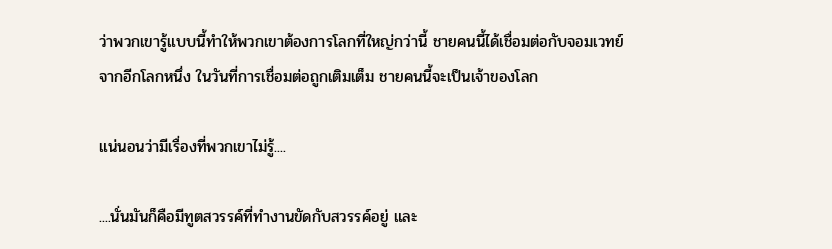ว่าพวกเขารู้แบบนี้ทำให้พวกเขาต้องการโลกที่ใหญ่กว่านี้ ชายคนนี้ได้เชื่อมต่อกับจอมเวทย์จากอีกโลกหนึ่ง ในวันที่การเชื่อมต่อถูกเติมเต็ม ชายคนนี้จะเป็นเจ้าของโลก

แน่นอนว่ามีเรื่องที่พวกเขาไม่รู้....

....นั่นมันก็คือมีทูตสวรรค์ที่ทำงานขัดกับสวรรค์อยู่ และ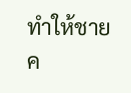ทำให้ชายค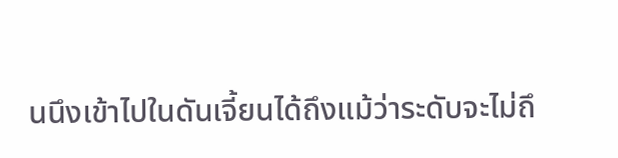นนึงเข้าไปในดันเจี้ยนได้ถึงแม้ว่าระดับจะไม่ถึ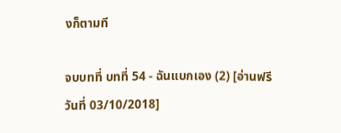งก็ตามที

จบบทที่ บทที่ 54 - ฉันแบกเอง (2) [อ่านฟรีวันที่ 03/10/2018]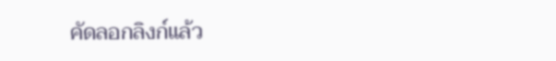คัดลอกลิงก์แล้ว